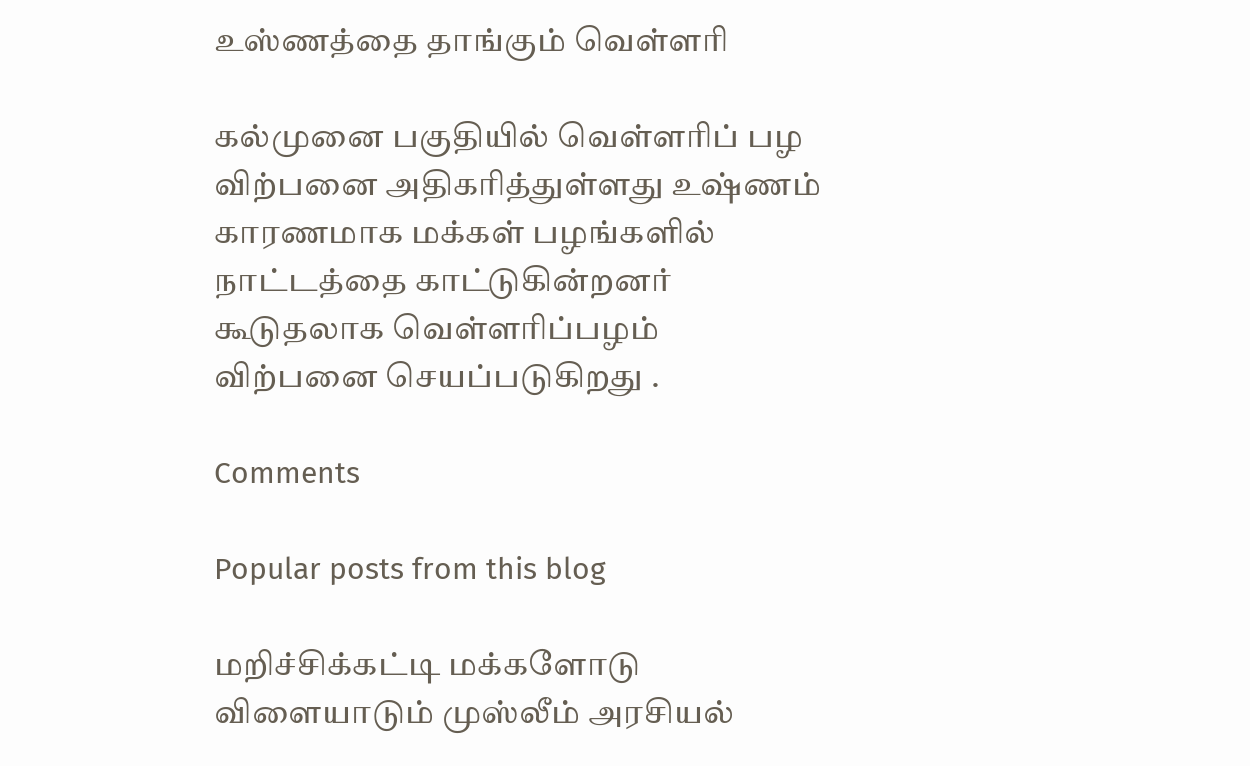உஸ்ணத்தை தாங்கும் வெள்ளரி

கல்முனை பகுதியில் வெள்ளரிப் பழ விற்பனை அதிகரித்துள்ளது உஷ்ணம் காரணமாக மக்கள் பழங்களில் நாட்டத்தை காட்டுகின்றனர் கூடுதலாக வெள்ளரிப்பழம் விற்பனை செயப்படுகிறது .

Comments

Popular posts from this blog

மறிச்சிக்கட்டி மக்களோடு விளையாடும் முஸ்லீம் அரசியல்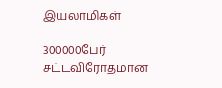இயலாமிகள்

300000பேர் சட்டவிரோதமான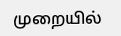முறையில்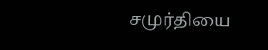சமுர்தியை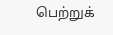பெற்றுக்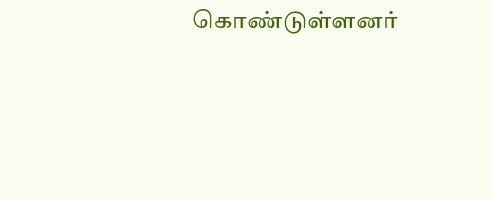கொண்டுள்ளனர்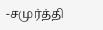-சமுர்த்தி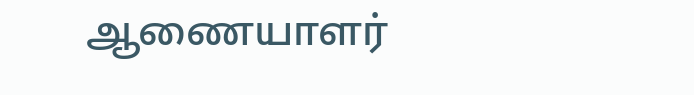ஆணையாளர்